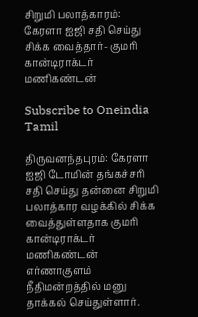சிறுமி பலாத்காரம்: கேரளா ஐஜி சதி செய்து சிக்க வைத்தார்- குமரி கான்டிராக்டர் மணிகண்டன்

Subscribe to Oneindia Tamil

திருவனந்தபுரம்: கேரளா ஐஜி டோமின் தங்கச்சரி சதி செய்து தன்னை சிறுமி பலாத்கார வழக்கில் சிக்க வைத்துள்ளதாக குமரி கான்டிராக்டர் மணிகண்டன் எர்ணாகுளம் நீதிமன்றத்தில் மனு தாக்கல் செய்துள்ளார்.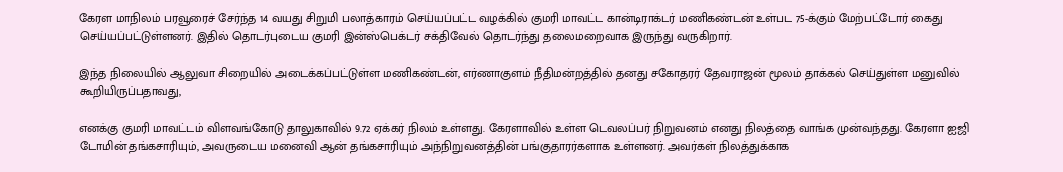கேரள மாநிலம் பரவூரைச் சேர்ந்த 14 வயது சிறுமி பலாத்காரம் செய்யப்பட்ட வழக்கில் குமரி மாவட்ட கான்டிராக்டர் மணிகண்டன் உள்பட 75-க்கும் மேற்பட்டோர் கைது செய்யப்பட்டுள்ளனர். இதில் தொடர்புடைய குமரி இன்ஸ்பெக்டர் சக்திவேல் தொடர்ந்து தலைமறைவாக இருந்து வருகிறார்.

இந்த நிலையில் ஆலுவா சிறையில் அடைக்கப்பட்டுள்ள மணிகண்டன், எர்ணாகுளம் நீதிமன்றத்தில் தனது சகோதரர் தேவராஜன் மூலம் தாக்கல் செய்துள்ள மனுவில் கூறியிருப்பதாவது,

எனக்கு குமரி மாவட்டம் விளவங்கோடு தாலுகாவில் 9.72 ஏக்கர் நிலம் உள்ளது. கேரளாவில் உள்ள டெவலப்பர் நிறுவனம் எனது நிலத்தை வாங்க முன்வந்தது. கேரளா ஐஜி டோமின் தங்கசாரியும், அவருடைய மனைவி ஆன் தங்கசாரியும் அந்நிறுவனத்தின் பங்குதாரர்களாக உள்ளனர். அவர்கள் நிலத்துக்காக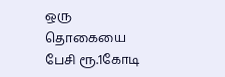ஒரு தொகையை பேசி ரூ.1கோடி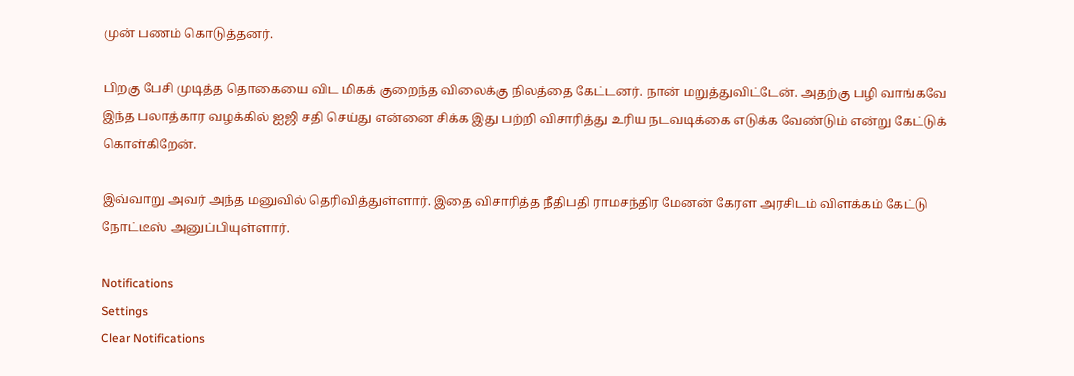முன் பணம் கொடுத்தனர்.

பிறகு பேசி முடித்த தொகையை விட மிகக் குறைந்த விலைக்கு நிலத்தை கேட்டனர். நான் மறுத்துவிட்டேன். அதற்கு பழி வாங்கவே இந்த பலாத்கார வழக்கில் ஐஜி சதி செய்து என்னை சிக்க இது பற்றி விசாரித்து உரிய நடவடிக்கை எடுக்க வேண்டும் என்று கேட்டுக் கொள்கிறேன்.

இவ்வாறு அவர் அந்த மனுவில் தெரிவித்துள்ளார். இதை விசாரித்த நீதிபதி ராமசந்திர மேனன் கேரள அரசிடம் விளக்கம் கேட்டு நோட்டீஸ் அனுப்பியுள்ளார்.

Notifications
Settings
Clear Notifications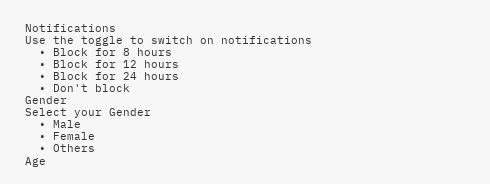Notifications
Use the toggle to switch on notifications
  • Block for 8 hours
  • Block for 12 hours
  • Block for 24 hours
  • Don't block
Gender
Select your Gender
  • Male
  • Female
  • Others
Age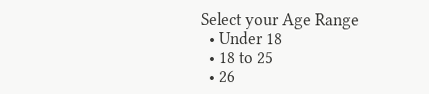Select your Age Range
  • Under 18
  • 18 to 25
  • 26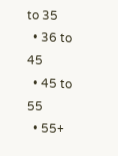to 35
  • 36 to 45
  • 45 to 55
  • 55+